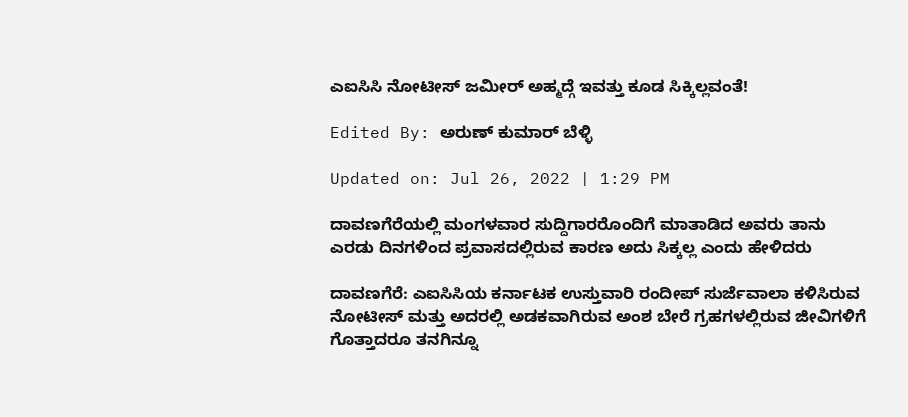ಎಐಸಿಸಿ ನೋಟೀಸ್ ಜಮೀರ್ ಅಹ್ಮದ್ಗೆ ಇವತ್ತು ಕೂಡ ಸಿಕ್ಕಿಲ್ಲವಂತೆ!

Edited By: ಅರುಣ್ ಕುಮಾರ್ ಬೆಳ್ಳಿ

Updated on: Jul 26, 2022 | 1:29 PM

ದಾವಣಗೆರೆಯಲ್ಲಿ ಮಂಗಳವಾರ ಸುದ್ದಿಗಾರರೊಂದಿಗೆ ಮಾತಾಡಿದ ಅವರು ತಾನು ಎರಡು ದಿನಗಳಿಂದ ಪ್ರವಾಸದಲ್ಲಿರುವ ಕಾರಣ ಅದು ಸಿಕ್ಕಲ್ಲ ಎಂದು ಹೇಳಿದರು

ದಾವಣಗೆರೆ: ಎಐಸಿಸಿಯ ಕರ್ನಾಟಕ ಉಸ್ತುವಾರಿ ರಂದೀಪ್ ಸುರ್ಜೆವಾಲಾ ಕಳಿಸಿರುವ ನೋಟೀಸ್ ಮತ್ತು ಅದರಲ್ಲಿ ಅಡಕವಾಗಿರುವ ಅಂಶ ಬೇರೆ ಗ್ರಹಗಳಲ್ಲಿರುವ ಜೀವಿಗಳಿಗೆ ಗೊತ್ತಾದರೂ ತನಗಿನ್ನೂ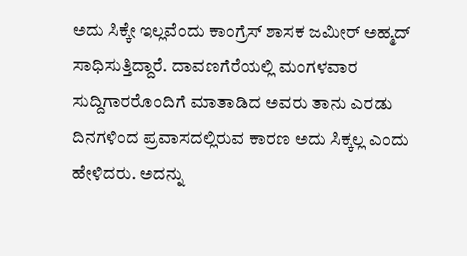ಅದು ಸಿಕ್ಕೇ ಇಲ್ಲವೆಂದು ಕಾಂಗ್ರೆಸ್ ಶಾಸಕ ಜಮೀರ್ ಅಹ್ಮದ್ ಸಾಧಿಸುತ್ತಿದ್ದಾರೆ. ದಾವಣಗೆರೆಯಲ್ಲಿ ಮಂಗಳವಾರ ಸುದ್ದಿಗಾರರೊಂದಿಗೆ ಮಾತಾಡಿದ ಅವರು ತಾನು ಎರಡು ದಿನಗಳಿಂದ ಪ್ರವಾಸದಲ್ಲಿರುವ ಕಾರಣ ಅದು ಸಿಕ್ಕಲ್ಲ ಎಂದು ಹೇಳಿದರು. ಅದನ್ನು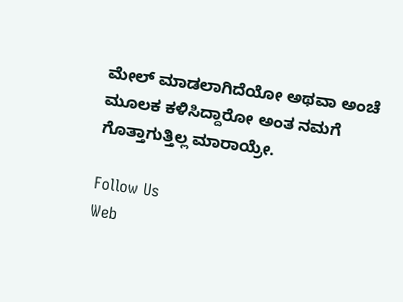ಮೇಲ್ ಮಾಡಲಾಗಿದೆಯೋ ಅಥವಾ ಅಂಚೆ ಮೂಲಕ ಕಳಿಸಿದ್ದಾರೋ ಅಂತ ನಮಗೆ ಗೊತ್ತಾಗುತ್ತಿಲ್ಲ ಮಾರಾಯ್ರೇ.

Follow Us
Web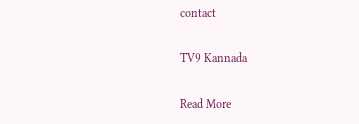contact

TV9 Kannada

Read More